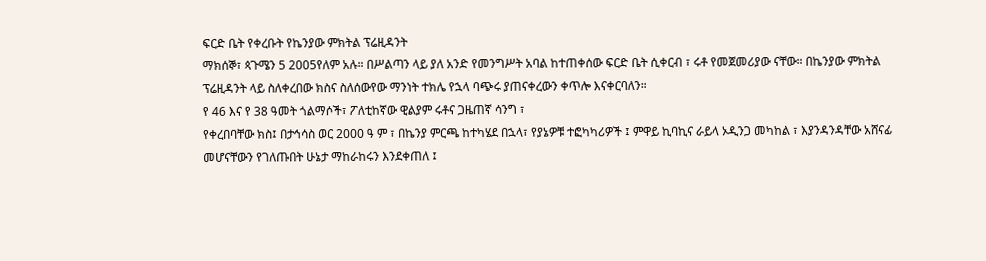ፍርድ ቤት የቀረቡት የኬንያው ምክትል ፕሬዚዳንት
ማክሰኞ፣ ጳጉሜን 5 2005የለም አሉ። በሥልጣን ላይ ያለ አንድ የመንግሥት አባል ከተጠቀሰው ፍርድ ቤት ሲቀርብ ፣ ሩቶ የመጀመሪያው ናቸው። በኬንያው ምክትል ፕሬዚዳንት ላይ ስለቀረበው ክስና ስለሰውየው ማንነት ተክሌ የኋላ ባጭሩ ያጠናቀረውን ቀጥሎ እናቀርባለን።
የ 46 እና የ 38 ዓመት ጎልማሶች፣ ፖለቲከኛው ዊልያም ሩቶና ጋዜጠኛ ሳንግ ፣
የቀረበባቸው ክስ፤ በታኅሳስ ወር 2000 ዓ ም ፣ በኬንያ ምርጫ ከተካሄደ በኋላ፣ የያኔዎቹ ተፎካካሪዎች ፤ ምዋይ ኪባኪና ራይላ ኦዲንጋ መካከል ፣ እያንዳንዳቸው አሸናፊ መሆናቸውን የገለጡበት ሁኔታ ማከራከሩን እንደቀጠለ ፤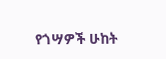የጎሣዎች ሁከት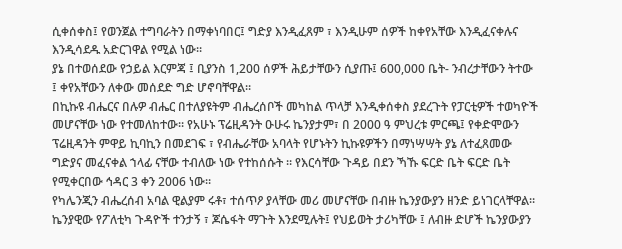ሲቀሰቀስ፤ የወንጀል ተግባራትን በማቀነባበር፤ ግድያ እንዲፈጸም ፣ እንዲሁም ሰዎች ከቀየአቸው እንዲፈናቀሉና እንዲሳደዱ አድርገዋል የሚል ነው።
ያኔ በተወሰደው የኃይል እርምጃ ፤ ቢያንስ 1,200 ሰዎች ሕይታቸውን ሲያጡ፤ 600,000 ቤት- ንብረታቸውን ትተው ፤ ቀየአቸውን ለቀው መሰደድ ግድ ሆኖባቸዋል።
በኪኩዩ ብሔርና በሉዎ ብሔር በተለያዩትም ብሔረሰቦች መካከል ጥላቻ እንዲቀሰቀስ ያደረጉት የፓርቲዎች ተወካዮች መሆናቸው ነው የተመለከተው። የአሁኑ ፕሬዚዳንት ዑሁሩ ኬንያታም፣ በ 2000 ዓ ምህረቱ ምርጫ፤ የቀድሞውን ፕሬዚዳንት ምዋይ ኪባኪን በመደገፍ ፣ የብሔራቸው አባላት የሆኑትን ኪኩዩዎችን በማነሣሣት ያኔ ለተፈጸመው ግድያና መፈናቀል ኀላፊ ናቸው ተብለው ነው የተከሰሱት ። የእርሳቸው ጉዳይ በደን ኻኹ ፍርድ ቤት ፍርድ ቤት የሚቀርበው ኅዳር 3 ቀን 2006 ነው።
የካሌንጂን ብሔረሰብ አባል ዊልያም ሩቶ፣ ተሰጥዖ ያላቸው መሪ መሆናቸው በብዙ ኬንያውያን ዘንድ ይነገርላቸዋል። ኬንያዊው የፖለቲካ ጉዳዮች ተንታኝ ፣ ጆሴፋት ማጉት እንደሚሉት፤ የህይወት ታሪካቸው ፤ ለብዙ ድሆች ኬንያውያን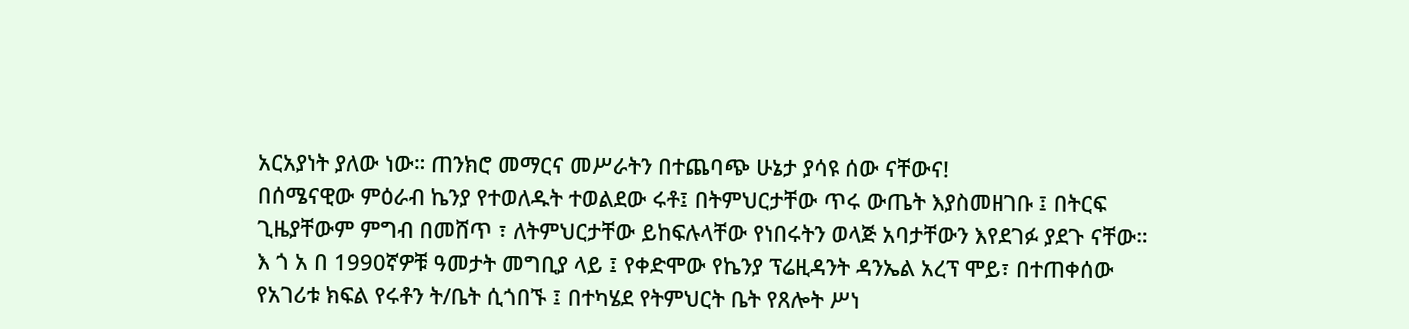አርአያነት ያለው ነው። ጠንክሮ መማርና መሥራትን በተጨባጭ ሁኔታ ያሳዩ ሰው ናቸውና!
በሰሜናዊው ምዕራብ ኬንያ የተወለዱት ተወልደው ሩቶ፤ በትምህርታቸው ጥሩ ውጤት እያስመዘገቡ ፤ በትርፍ ጊዜያቸውም ምግብ በመሸጥ ፣ ለትምህርታቸው ይከፍሉላቸው የነበሩትን ወላጅ አባታቸውን እየደገፉ ያደጉ ናቸው። እ ጎ አ በ 1990ኛዎቹ ዓመታት መግቢያ ላይ ፤ የቀድሞው የኬንያ ፕሬዚዳንት ዳንኤል አረፕ ሞይ፣ በተጠቀሰው የአገሪቱ ክፍል የሩቶን ት/ቤት ሲጎበኙ ፤ በተካሄደ የትምህርት ቤት የጸሎት ሥነ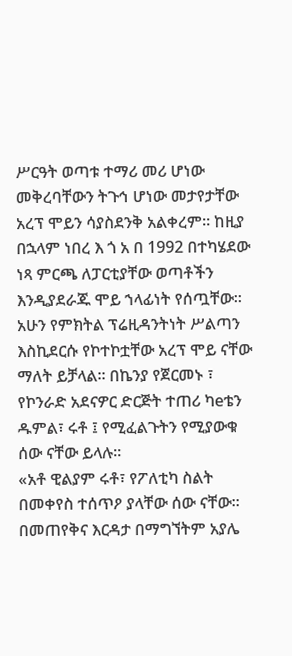ሥርዓት ወጣቱ ተማሪ መሪ ሆነው መቅረባቸውን ትጉኅ ሆነው መታየታቸው አረፕ ሞይን ሳያስደንቅ አልቀረም። ከዚያ በኋላም ነበረ እ ጎ አ በ 1992 በተካሄደው ነጻ ምርጫ ለፓርቲያቸው ወጣቶችን እንዲያደራጁ ሞይ ኀላፊነት የሰጧቸው። አሁን የምክትል ፕሬዚዳንትነት ሥልጣን እስኪደርሱ የኮተኮቷቸው አረፕ ሞይ ናቸው ማለት ይቻላል። በኬንያ የጀርመኑ ፣ የኮንራድ አደናዎር ድርጅት ተጠሪ ካeቴን ዱምል፣ ሩቶ ፤ የሚፈልጉትን የሚያውቁ ሰው ናቸው ይላሉ።
«አቶ ዊልያም ሩቶ፣ የፖለቲካ ስልት በመቀየስ ተሰጥዖ ያላቸው ሰው ናቸው። በመጠየቅና እርዳታ በማግኘትም አያሌ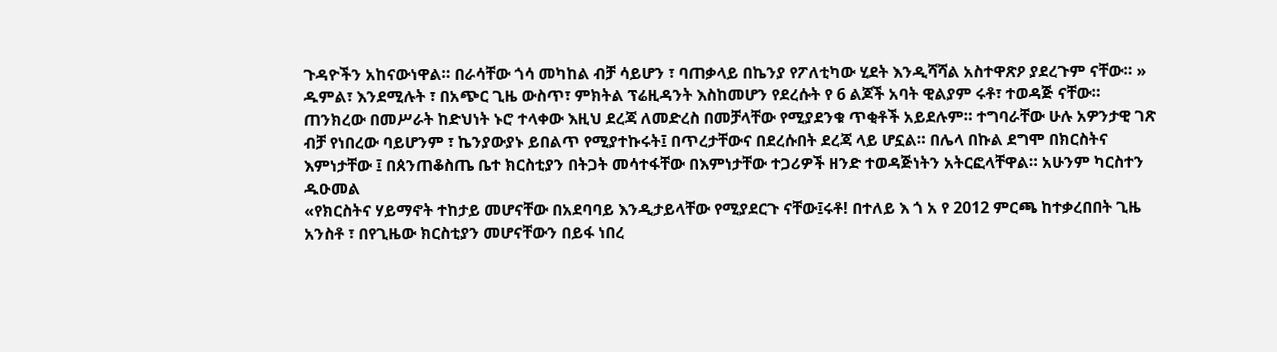ጉዳዮችን አከናውነዋል። በራሳቸው ጎሳ መካከል ብቻ ሳይሆን ፣ ባጠቃላይ በኬንያ የፖለቲካው ሂደት እንዲሻሻል አስተዋጽዖ ያደረጉም ናቸው። »
ዱምል፣ እንደሚሉት ፣ በአጭር ጊዜ ውስጥ፣ ምክትል ፕሬዚዳንት እስከመሆን የደረሱት የ 6 ልጆች አባት ዊልያም ሩቶ፣ ተወዳጅ ናቸው። ጠንክረው በመሥራት ከድህነት ኑሮ ተላቀው እዚህ ደረጃ ለመድረስ በመቻላቸው የሚያደንቁ ጥቂቶች አይደሉም። ተግባራቸው ሁሉ አዎንታዊ ገጽ ብቻ የነበረው ባይሆንም ፣ ኬንያውያኑ ይበልጥ የሚያተኩሩት፤ በጥረታቸውና በደረሱበት ደረጃ ላይ ሆኗል። በሌላ በኩል ደግሞ በክርስትና እምነታቸው ፤ በጰንጠቆስጤ ቤተ ክርስቲያን በትጋት መሳተፋቸው በእምነታቸው ተጋሪዎች ዘንድ ተወዳጅነትን አትርፎላቸዋል። አሁንም ካርስተን ዱዑመል
«የክርስትና ሃይማኖት ተከታይ መሆናቸው በአደባባይ እንዲታይላቸው የሚያደርጉ ናቸው፤ሩቶ! በተለይ እ ጎ አ የ 2012 ምርጫ ከተቃረበበት ጊዜ አንስቶ ፣ በየጊዜው ክርስቲያን መሆናቸውን በይፋ ነበረ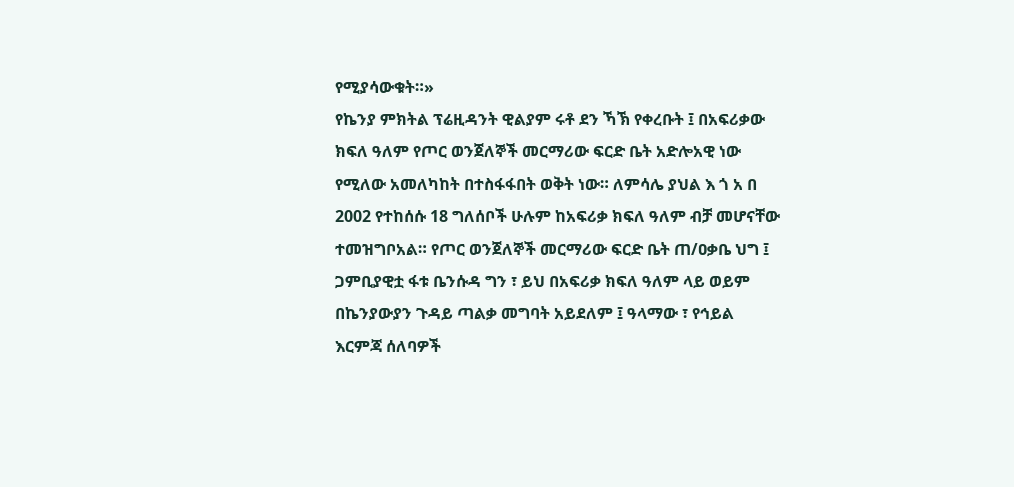የሚያሳውቁት።»
የኬንያ ምክትል ፕሬዚዳንት ዊልያም ሩቶ ደን ኻኽ የቀረቡት ፤ በአፍሪቃው ክፍለ ዓለም የጦር ወንጀለኞች መርማሪው ፍርድ ቤት አድሎአዊ ነው የሚለው አመለካከት በተስፋፋበት ወቅት ነው። ለምሳሌ ያህል እ ጎ አ በ 2002 የተከሰሱ 18 ግለሰቦች ሁሉም ከአፍሪቃ ክፍለ ዓለም ብቻ መሆናቸው ተመዝግቦአል። የጦር ወንጀለኞች መርማሪው ፍርድ ቤት ጠ/ዐቃቤ ህግ ፤ ጋምቢያዊቷ ፋቱ ቤንሱዳ ግን ፣ ይህ በአፍሪቃ ክፍለ ዓለም ላይ ወይም በኬንያውያን ጉዳይ ጣልቃ መግባት አይደለም ፤ ዓላማው ፣ የኅይል እርምጃ ሰለባዎች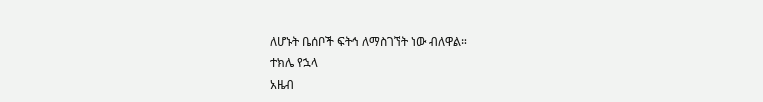ለሆኑት ቤሰቦች ፍትኅ ለማስገኘት ነው ብለዋል።
ተክሌ የኋላ
አዜብ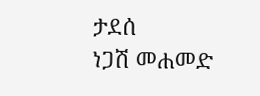ታደሰ
ነጋሽ መሐመድ